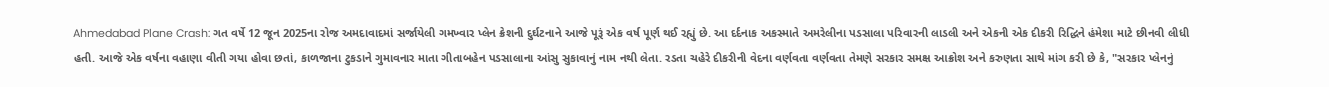Ahmedabad Plane Crash: ગત વર્ષે 12 જૂન 2025ના રોજ અમદાવાદમાં સર્જાયેલી ગમખ્વાર પ્લેન ક્રેશની દુર્ઘટનાને આજે પૂરૂં એક વર્ષ પૂર્ણ થઈ રહ્યું છે. આ દર્દનાક અકસ્માતે અમરેલીના પડસાલા પરિવારની લાડલી અને એકની એક દીકરી રિદ્ધિને હંમેશા માટે છીનવી લીધી હતી. આજે એક વર્ષના વહાણા વીતી ગયા હોવા છતાં, કાળજાના ટુકડાને ગુમાવનાર માતા ગીતાબહેન પડસાલાના આંસુ સુકાવાનું નામ નથી લેતા. રડતા ચહેરે દીકરીની વેદના વર્ણવતા વર્ણવતા તેમણે સરકાર સમક્ષ આક્રોશ અને કરુણતા સાથે માંગ કરી છે કે, "સરકાર પ્લેનનું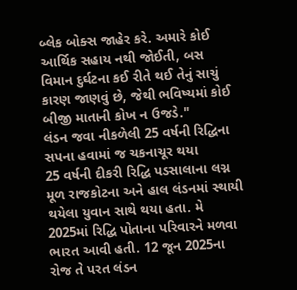બ્લેક બોક્સ જાહેર કરે. અમારે કોઈ આર્થિક સહાય નથી જોઈતી, બસ વિમાન દુર્ઘટના કઈ રીતે થઈ તેનું સાચું કારણ જાણવું છે, જેથી ભવિષ્યમાં કોઈ બીજી માતાની કોખ ન ઉજડે."
લંડન જવા નીકળેલી 25 વર્ષની રિદ્ધિના સપના હવામાં જ ચકનાચૂર થયા
25 વર્ષની દીકરી રિદ્ધિ પડસાલાના લગ્ન મૂળ રાજકોટના અને હાલ લંડનમાં સ્થાયી થયેલા યુવાન સાથે થયા હતા. મે 2025માં રિદ્ધિ પોતાના પરિવારને મળવા ભારત આવી હતી. 12 જૂન 2025ના રોજ તે પરત લંડન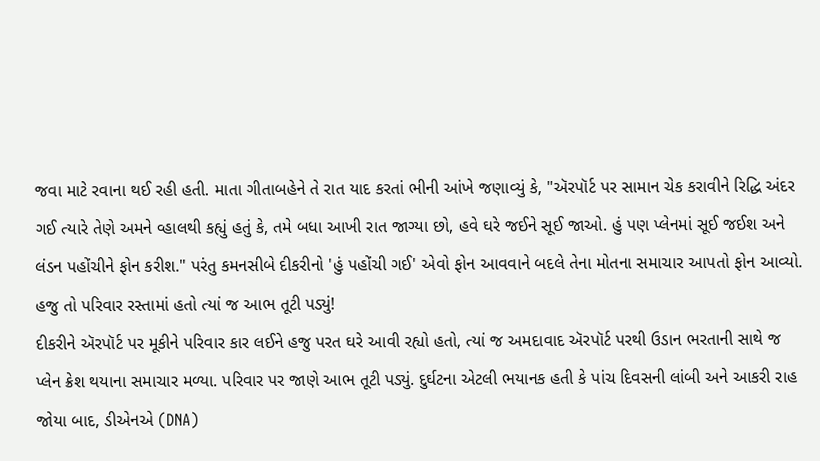જવા માટે રવાના થઈ રહી હતી. માતા ગીતાબહેને તે રાત યાદ કરતાં ભીની આંખે જણાવ્યું કે, "ઍરપૉર્ટ પર સામાન ચેક કરાવીને રિદ્ધિ અંદર ગઈ ત્યારે તેણે અમને વ્હાલથી કહ્યું હતું કે, તમે બધા આખી રાત જાગ્યા છો, હવે ઘરે જઈને સૂઈ જાઓ. હું પણ પ્લેનમાં સૂઈ જઈશ અને લંડન પહોંચીને ફોન કરીશ." પરંતુ કમનસીબે દીકરીનો 'હું પહોંચી ગઈ' એવો ફોન આવવાને બદલે તેના મોતના સમાચાર આપતો ફોન આવ્યો.
હજુ તો પરિવાર રસ્તામાં હતો ત્યાં જ આભ તૂટી પડ્યું!
દીકરીને ઍરપૉર્ટ પર મૂકીને પરિવાર કાર લઈને હજુ પરત ઘરે આવી રહ્યો હતો, ત્યાં જ અમદાવાદ ઍરપૉર્ટ પરથી ઉડાન ભરતાની સાથે જ પ્લેન ક્રેશ થયાના સમાચાર મળ્યા. પરિવાર પર જાણે આભ તૂટી પડ્યું. દુર્ઘટના એટલી ભયાનક હતી કે પાંચ દિવસની લાંબી અને આકરી રાહ જોયા બાદ, ડીએનએ (DNA)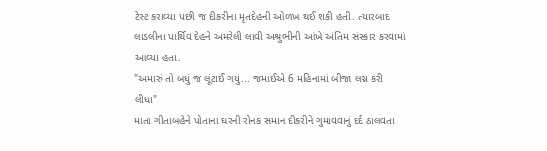ટેસ્ટ કરાવ્યા પછી જ દીકરીના મૃતદેહની ઓળખ થઈ શકી હતી. ત્યારબાદ લાડલીના પાર્થિવ દેહને અમરેલી લાવી અશ્રુભીની આંખે અંતિમ સંસ્કાર કરવામાં આવ્યા હતા.
"અમારું તો બધું જ લૂંટાઈ ગયું... જમાઈએ 6 મહિનામાં બીજા લગ્ન કરી લીધા"
માતા ગીતાબહેને પોતાના ઘરની રોનક સમાન દીકરીને ગુમાવવાનું દર્દ ઠાલવતા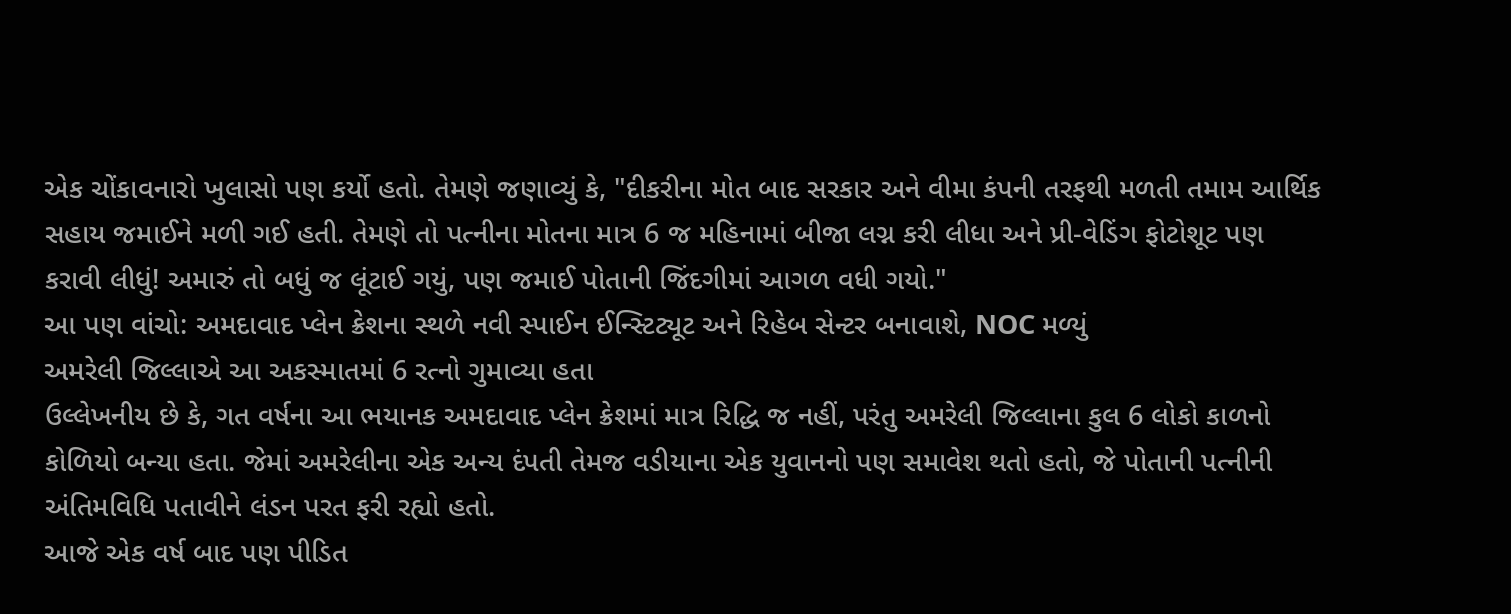એક ચોંકાવનારો ખુલાસો પણ કર્યો હતો. તેમણે જણાવ્યું કે, "દીકરીના મોત બાદ સરકાર અને વીમા કંપની તરફથી મળતી તમામ આર્થિક સહાય જમાઈને મળી ગઈ હતી. તેમણે તો પત્નીના મોતના માત્ર 6 જ મહિનામાં બીજા લગ્ન કરી લીધા અને પ્રી-વેડિંગ ફોટોશૂટ પણ કરાવી લીધું! અમારું તો બધું જ લૂંટાઈ ગયું, પણ જમાઈ પોતાની જિંદગીમાં આગળ વધી ગયો."
આ પણ વાંચો: અમદાવાદ પ્લેન ક્રેશના સ્થળે નવી સ્પાઈન ઈન્સ્ટિટ્યૂટ અને રિહેબ સેન્ટર બનાવાશે, NOC મળ્યું
અમરેલી જિલ્લાએ આ અકસ્માતમાં 6 રત્નો ગુમાવ્યા હતા
ઉલ્લેખનીય છે કે, ગત વર્ષના આ ભયાનક અમદાવાદ પ્લેન ક્રેશમાં માત્ર રિદ્ધિ જ નહીં, પરંતુ અમરેલી જિલ્લાના કુલ 6 લોકો કાળનો કોળિયો બન્યા હતા. જેમાં અમરેલીના એક અન્ય દંપતી તેમજ વડીયાના એક યુવાનનો પણ સમાવેશ થતો હતો, જે પોતાની પત્નીની અંતિમવિધિ પતાવીને લંડન પરત ફરી રહ્યો હતો.
આજે એક વર્ષ બાદ પણ પીડિત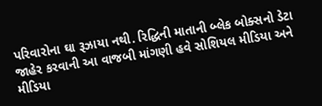પરિવારોના ઘા રૂઝાયા નથી. રિદ્ધિની માતાની બ્લેક બોક્સનો ડેટા જાહેર કરવાની આ વાજબી માંગણી હવે સોશિયલ મીડિયા અને મીડિયા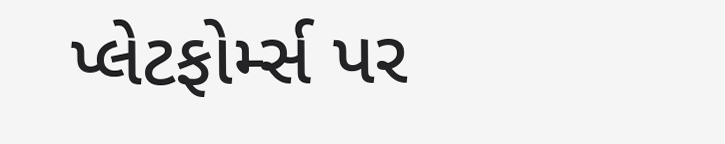પ્લેટફોર્મ્સ પર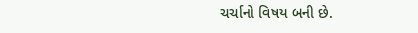ચર્ચાનો વિષય બની છે.